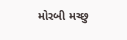મોરબી મચ્છુ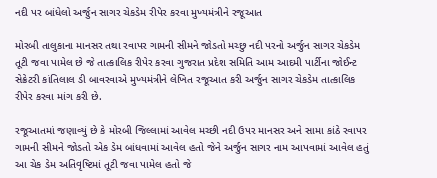નદી પર બાંધેલો અર્જુન સાગર ચેકડેમ રીપેર કરવા મુખ્યમંત્રીને રજૂઆત

મોરબી તાલુકાના માનસર તથા રવાપર ગામની સીમને જોડતો મચ્છુ નદી પરનો અર્જુન સાગર ચેકડેમ તૂટી જવા પામેલ છે જે તાત્કાલિક રીપેર કરવા ગુજરાત પ્રદેશ સમિતિ આમ આદમી પાર્ટીના જોઈન્ટ સેક્રેટરી કાંતિલાલ ડી બાવરવાએ મુખ્યમંત્રીને લેખિત રજૂઆત કરી અર્જુન સાગર ચેકડેમ તાત્કાલિક રીપેર કરવા માંગ કરી છે.

રજૂઆતમાં જણાવ્યું છે કે મોરબી જિલ્લામાં આવેલ મચ્છી નદી ઉપર માનસર અને સામા કાંઠે રવાપર ગામની સીમને જોડતો એક ડેમ બાંધવામાં આવેલ હતો જેને અર્જુન સાગર નામ આપવામાં આવેલ હતું આ ચેક ડેમ અતિવૃષ્ટિમાં તૂટી જવા પામેલ હતો જે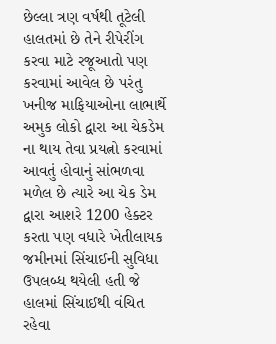છેલ્લા ત્રણ વર્ષથી તૂટેલી હાલતમાં છે તેને રીપેરીંગ કરવા માટે રજૂઆતો પણ કરવામાં આવેલ છે પરંતુ ખનીજ માફિયાઓના લાભાર્થે અમુક લોકો દ્વારા આ ચેકડેમ ના થાય તેવા પ્રયત્નો કરવામાં આવતું હોવાનું સાંભળવા મળેલ છે ત્યારે આ ચેક ડેમ દ્વારા આશરે 1200 હેક્ટર કરતા પણ વધારે ખેતીલાયક જમીનમાં સિંચાઈની સુવિધા ઉપલબ્ધ થયેલી હતી જે હાલમાં સિંચાઈથી વંચિત રહેવા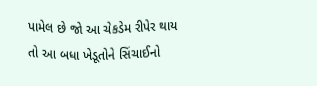પામેલ છે જો આ ચેકડેમ રીપેર થાય તો આ બધા ખેડૂતોને સિંચાઈનો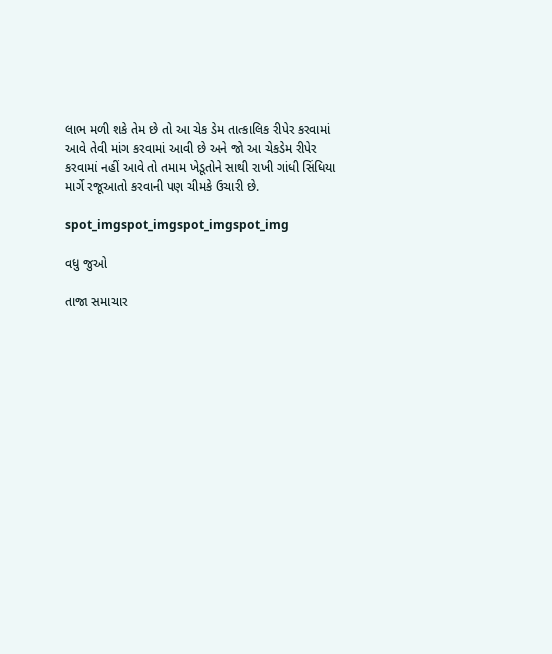લાભ મળી શકે તેમ છે તો આ ચેક ડેમ તાત્કાલિક રીપેર કરવામાં આવે તેવી માંગ કરવામાં આવી છે અને જો આ ચેકડેમ રીપેર કરવામાં નહીં આવે તો તમામ ખેડૂતોને સાથી રાખી ગાંધી સિંધિયા માર્ગે રજૂઆતો કરવાની પણ ચીમકે ઉચારી છે.

spot_imgspot_imgspot_imgspot_img

વધુ જુઓ

તાજા સમાચાર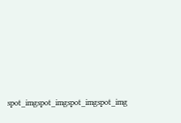spot_imgspot_imgspot_imgspot_img